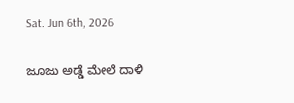Sat. Jun 6th, 2026

ಜೂಜು ಅಡ್ಡೆ ಮೇಲೆ ದಾಳಿ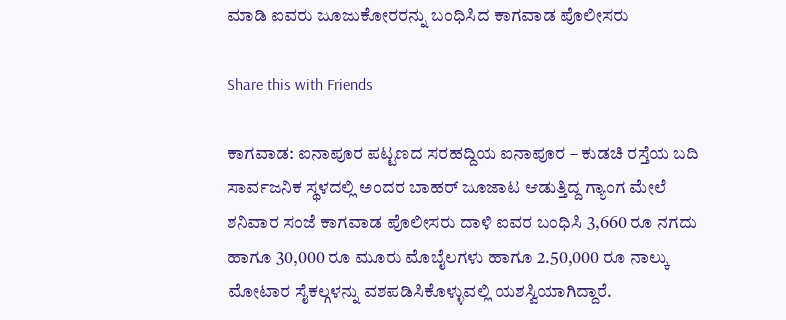ಮಾಡಿ ಐವರು ಜೂಜುಕೋರರನ್ನು ಬಂಧಿಸಿದ ಕಾಗವಾಡ ಪೊಲೀಸರು

Share this with Friends

ಕಾಗವಾಡ: ಐನಾಪೂರ ಪಟ್ಟಣದ ಸರಹದ್ದಿಯ ಐನಾಪೂರ – ಕುಡಚಿ ರಸ್ತೆಯ ಬದಿ ಸಾರ್ವಜನಿಕ ಸ್ಥಳದಲ್ಲಿ ಅಂದರ ಬಾಹರ್ ಜೂಜಾಟ ಆಡುತ್ತಿದ್ದ ಗ್ಯಾಂಗ ಮೇಲೆ ಶನಿವಾರ ಸಂಜೆ ‌ಕಾಗವಾಡ ಪೊಲೀಸರು ದಾಳಿ ಐವರ ಬಂಧಿಸಿ 3,660 ರೂ ನಗದು ಹಾಗೂ 30,000 ರೂ ಮೂರು ಮೊಬೈಲಗಳು ಹಾಗೂ‌ 2.50,000 ರೂ ನಾಲ್ಕು ಮೋಟಾರ ಸೈಕಲ್ಗಳನ್ನು ವಶಪಡಿಸಿಕೊಳ್ಳುವಲ್ಲಿ ಯಶಸ್ವಿಯಾಗಿದ್ದಾರೆ.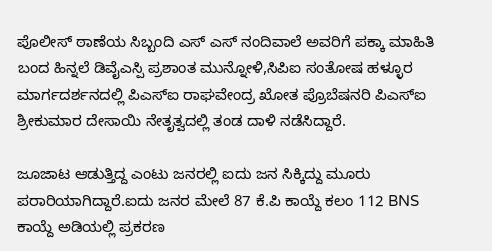ಪೊಲೀಸ್ ಠಾಣೆಯ ಸಿಬ್ಬಂದಿ ಎಸ್ ಎಸ್ ನಂದಿವಾಲೆ ಅವರಿಗೆ ಪಕ್ಕಾ ಮಾಹಿತಿ ಬಂದ ಹಿನ್ನಲೆ ಡಿವೈಎಸ್ಪಿ ಪ್ರಶಾಂತ ಮುನ್ನೋಳಿ,ಸಿಪಿಐ ಸಂತೋಷ‌‌ ಹಳ್ಳೂರ ಮಾರ್ಗದರ್ಶನದಲ್ಲಿ ಪಿಎಸ್ಐ ರಾಘವೇಂದ್ರ ಖೋತ ಪ್ರೊಬೆಷನರಿ ಪಿಎಸ್ಐ ಶ್ರೀಕುಮಾರ‌ ದೇಸಾಯಿ ನೇತೃತ್ವದಲ್ಲಿ ತಂಡ ದಾಳಿ ನಡೆಸಿದ್ದಾರೆ.

ಜೂಜಾಟ ಆಡುತ್ತಿದ್ದ ಎಂಟು ಜನರಲ್ಲಿ ಐದು ಜನ ಸಿಕ್ಕಿದ್ದು ಮೂರು‌ ಪರಾರಿಯಾಗಿದ್ದಾರೆ.ಐದು ಜನರ ಮೇಲೆ‌ 87 ಕೆ.ಪಿ‌ ಕಾಯ್ದೆ ಕಲಂ 112 BNS ಕಾಯ್ದೆ ಅಡಿಯಲ್ಲಿ ಪ್ರಕರಣ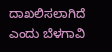ದಾಖಲಿಸಲಾಗಿದೆ ಎಂದು ಬೆಳಗಾವಿ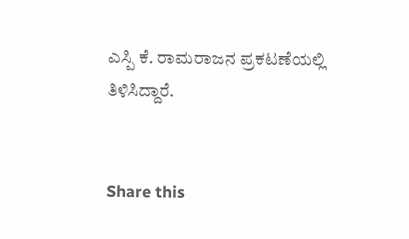ಎಸ್ಪಿ ಕೆ. ರಾಮರಾಜನ ಪ್ರಕಟಣೆಯಲ್ಲಿ ತಿಳಿಸಿದ್ದಾರೆ.


Share this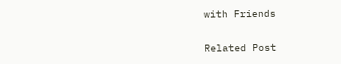with Friends

Related Post